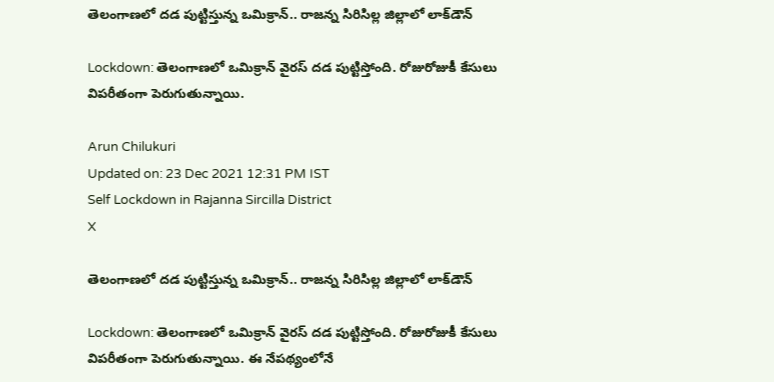తెలంగాణలో దడ పుట్టిస్తున్న ఒమిక్రాన్.. రాజన్న సిరిసిల్ల జిల్లాలో లాక్‌డౌన్

Lockdown: తెలంగాణలో ఒమిక్రాన్ వైరస్ దడ పుట్టిస్తోంది. రోజురోజుకీ కేసులు విపరీతంగా పెరుగుతున్నాయి.

Arun Chilukuri
Updated on: 23 Dec 2021 12:31 PM IST
Self Lockdown in Rajanna Sircilla District
X

తెలంగాణలో దడ పుట్టిస్తున్న ఒమిక్రాన్.. రాజన్న సిరిసిల్ల జిల్లాలో లాక్‌డౌన్

Lockdown: తెలంగాణలో ఒమిక్రాన్ వైరస్ దడ పుట్టిస్తోంది. రోజురోజుకీ కేసులు విపరీతంగా పెరుగుతున్నాయి. ఈ నేపథ్యంలోనే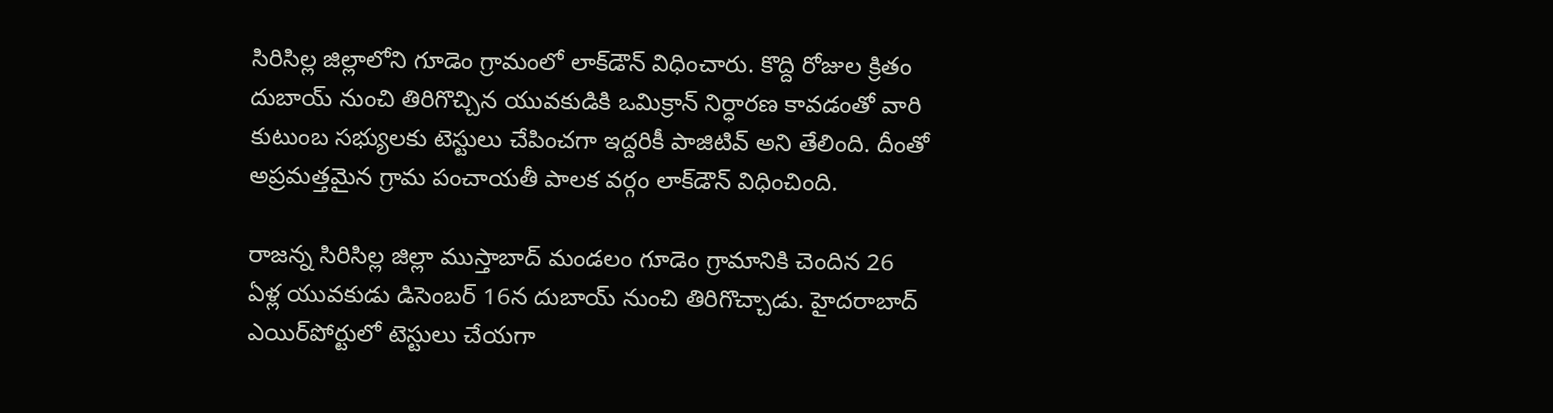సిరిసిల్ల జిల్లాలోని గూడెం గ్రామంలో లాక్‌డౌన్ విధించారు. కొద్ది రోజుల క్రితం దుబాయ్ నుంచి తిరిగొచ్చిన యువకుడికి ఒమిక్రాన్ నిర్ధారణ కావడంతో వారి కుటుంబ సభ్యులకు టెస్టులు చేపించగా ఇద్దరికీ పాజిటివ్ అని తేలింది. దీంతో అప్రమత్తమైన గ్రామ పంచాయతీ పాలక వర్గం లాక్‌డౌన్ విధించింది.

రాజన్న సిరిసిల్ల జిల్లా ముస్తాబాద్ మండలం గూడెం గ్రామానికి చెందిన 26 ఏళ్ల యువకుడు డిసెంబర్ 16న దుబాయ్ నుంచి తిరిగొచ్చాడు. హైదరాబాద్ ఎయిర్‌పోర్టులో టెస్టులు చేయగా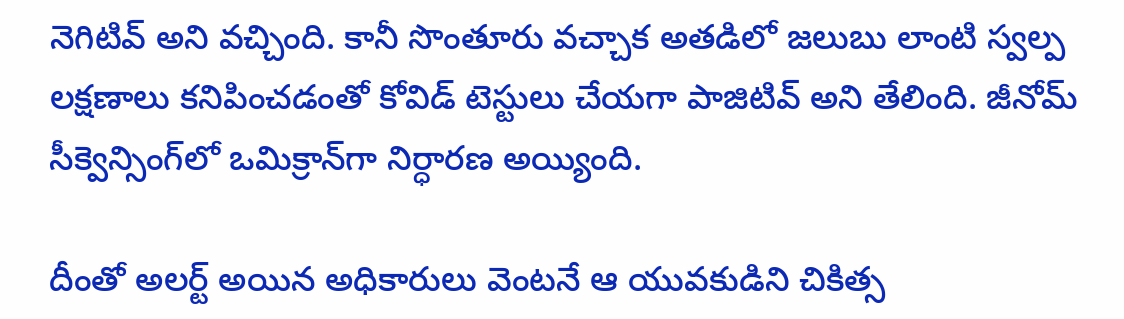నెగిటివ్ అని వచ్చింది. కానీ సొంతూరు వచ్చాక అతడిలో జలుబు లాంటి స్వల్ప లక్షణాలు కనిపించడంతో కోవిడ్ టెస్టులు చేయగా పాజిటివ్ అని తేలింది. జీనోమ్ సీక్వెన్సింగ్‌లో ఒమిక్రాన్‌గా నిర్ధారణ అయ్యింది.

దీంతో అలర్ట్ అయిన అధికారులు వెంటనే ఆ యువకుడిని చికిత్స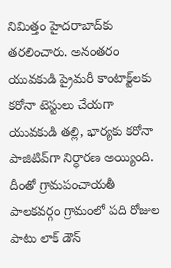నిమిత్తం హైదరాబాద్‌కు తరలించారు. అనంతరం యువకుడి ప్రైమరీ కాంటాక్ట్‌లకు కరోనా టెస్టులు చేయగా యువకుడి తల్లి, భార్యకు కరోనా పాజిటివ్‌గా నిర్ధారణ అయ్యింది. దీంతో గ్రామపంచాయతీ పాలకవర్గం గ్రామంలో పది రోజుల పాటు లాక్ డౌన్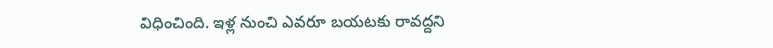విధించింది. ఇళ్ల నుంచి ఎవరూ బయటకు రావద్దని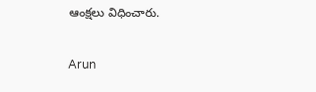ఆంక్షలు విధించారు.


Arun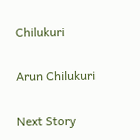Chilukuri

Arun Chilukuri

Next Story